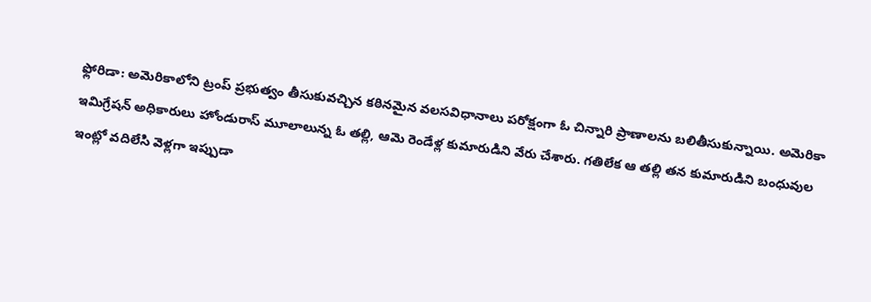ఫ్లోరిడా: అమెరికాలోని ట్రంప్ ప్రభుత్వం తీసుకువచ్చిన కఠినమైన వలసవిధానాలు పరోక్షంగా ఓ చిన్నారి ప్రాణాలను బలితీసుకున్నాయి. అమెరికా ఇమిగ్రేషన్ అధికారులు హోండురాస్ మూలాలున్న ఓ తల్లి, ఆమె రెండేళ్ల కుమారుడిని వేరు చేశారు. గతిలేక ఆ తల్లి తన కుమారుడిని బంధువుల ఇంట్లో వదిలేసి వెళ్లగా ఇప్పుడా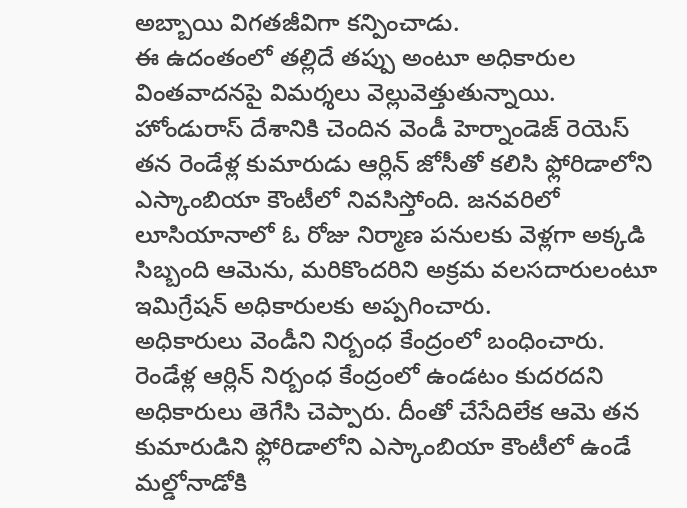అబ్బాయి విగతజీవిగా కన్పించాడు.
ఈ ఉదంతంలో తల్లిదే తప్పు అంటూ అధికారుల వింతవాదనపై విమర్శలు వెల్లువెత్తుతున్నాయి. హోండురాస్ దేశానికి చెందిన వెండీ హెర్నాండెజ్ రెయెస్ తన రెండేళ్ల కుమారుడు ఆర్లిన్ జోసీతో కలిసి ఫ్లోరిడాలోని ఎస్కాంబియా కౌంటీలో నివసిస్తోంది. జనవరిలో లూసియానాలో ఓ రోజు నిర్మాణ పనులకు వెళ్లగా అక్కడి సిబ్బంది ఆమెను, మరికొందరిని అక్రమ వలసదారులంటూ ఇమిగ్రేషన్ అధికారులకు అప్పగించారు.
అధికారులు వెండీని నిర్బంధ కేంద్రంలో బంధించారు. రెండేళ్ల ఆర్లిన్ నిర్బంధ కేంద్రంలో ఉండటం కుదరదని అధికారులు తెగేసి చెప్పారు. దీంతో చేసేదిలేక ఆమె తన కుమారుడిని ఫ్లోరిడాలోని ఎస్కాంబియా కౌంటీలో ఉండే మల్డోనాడోకి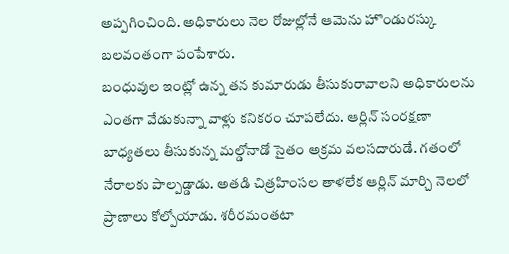అప్పగించింది. అధికారులు నెల రోజుల్లోనే ఆమెను హొండురస్కు బలవంతంగా పంపేశారు.
బంధువుల ఇంట్లో ఉన్న తన కుమారుడు తీసుకురావాలని అధికారులను ఎంతగా వేడుకున్నా వాళ్లు కనికరం చూపలేదు. ఆర్లిన్ సంరక్షణా బాధ్యతలు తీసుకున్న మల్డోనాడో సైతం అక్రమ వలసదారుడే. గతంలో నేరాలకు పాల్పడ్డాడు. అతడి చిత్రహింసల తాళలేక ఆర్లిన్ మార్చి నెలలో ప్రాణాలు కోల్పోయాడు. శరీరమంతటా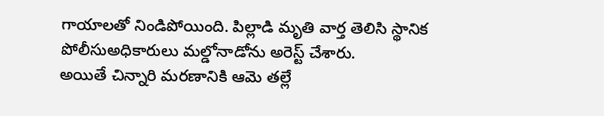గాయాలతో నిండిపోయింది. పిల్లాడి మృతి వార్త తెలిసి స్థానిక పోలీసుఅధికారులు మల్డోనాడోను అరెస్ట్ చేశారు.
అయితే చిన్నారి మరణానికి ఆమె తల్లే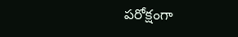పరోక్షంగా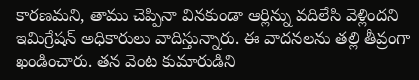కారణమని, తాము చెప్పినా వినకుండా ఆర్లిన్ను వదిలేసి వెళ్లిందని ఇమిగ్రేషన్ అధికారులు వాదిస్తున్నారు. ఈ వాదనలను తల్లి తీవ్రంగా ఖండించారు. తన వెంట కుమారుడిని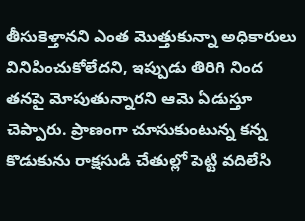తీసుకెళ్తానని ఎంత మొత్తుకున్నా అధికారులు వినిపించుకోలేదని, ఇప్పుడు తిరిగి నింద తనపై మోపుతున్నారని ఆమె ఏడుస్తూ చెప్పారు. ప్రాణంగా చూసుకుంటున్న కన్న కొడుకును రాక్షసుడి చేతుల్లో పెట్టి వదిలేసి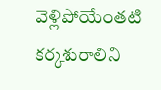వెళ్లిపోయేంతటి కర్కశురాలిని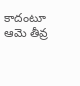కాదంటూ ఆమె తీవ్ర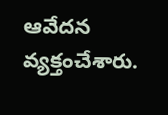ఆవేదన వ్యక్తంచేశారు.